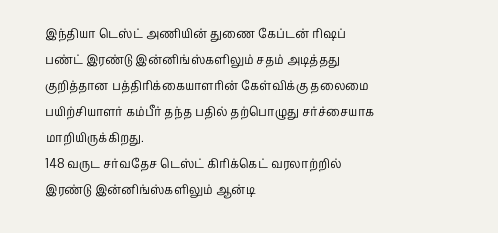இந்தியா டெஸ்ட் அணியின் துணை கேப்டன் ரிஷப் பண்ட் இரண்டு இன்னிங்ஸ்களிலும் சதம் அடித்தது குறித்தான பத்திரிக்கையாளரின் கேள்விக்கு தலைமை பயிற்சியாளர் கம்பீர் தந்த பதில் தற்பொழுது சர்ச்சையாக மாறியிருக்கிறது.
148 வருட சர்வதேச டெஸ்ட் கிரிக்கெட் வரலாற்றில் இரண்டு இன்னிங்ஸ்களிலும் ஆன்டி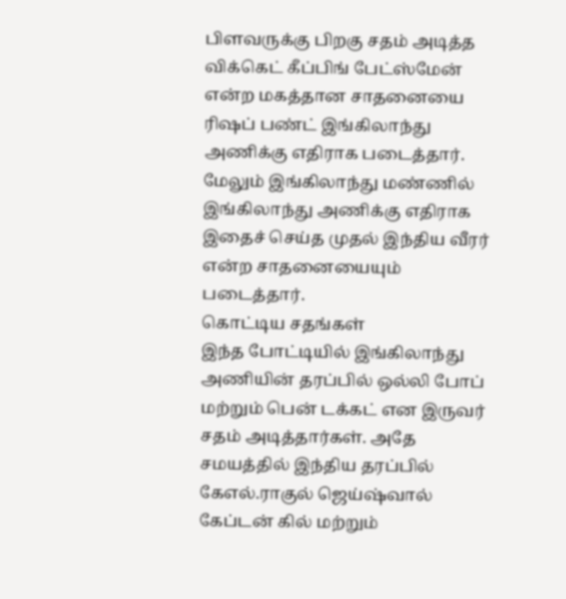பிளவருக்கு பிறகு சதம் அடித்த விக்கெட் கீப்பிங் பேட்ஸ்மேன் என்ற மகத்தான சாதனையை ரிஷப் பண்ட் இங்கிலாந்து அணிக்கு எதிராக படைத்தார். மேலும் இங்கிலாந்து மண்ணில் இங்கிலாந்து அணிக்கு எதிராக இதைச் செய்த முதல் இந்திய வீரர் என்ற சாதனையையும் படைத்தார்.
கொட்டிய சதங்கள்
இந்த போட்டியில் இங்கிலாந்து அணியின் தரப்பில் ஒல்லி போப் மற்றும் பென் டக்கட் என இருவர் சதம் அடித்தார்கள். அதே சமயத்தில் இந்திய தரப்பில் கேஎல்.ராகுல் ஜெய்ஷ்வால் கேப்டன் கில் மற்றும்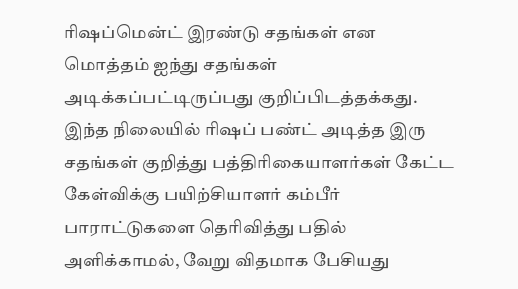ரிஷப்மென்ட் இரண்டு சதங்கள் என மொத்தம் ஐந்து சதங்கள் அடிக்கப்பட்டிருப்பது குறிப்பிடத்தக்கது.
இந்த நிலையில் ரிஷப் பண்ட் அடித்த இரு சதங்கள் குறித்து பத்திரிகையாளர்கள் கேட்ட கேள்விக்கு பயிற்சியாளர் கம்பீர் பாராட்டுகளை தெரிவித்து பதில் அளிக்காமல், வேறு விதமாக பேசியது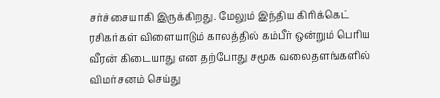சர்ச்சையாகி இருக்கிறது. மேலும் இந்திய கிரிக்கெட் ரசிகர்கள் விளையாடும் காலத்தில் கம்பீர் ஒன்றும் பெரிய வீரன் கிடையாது என தற்போது சமூக வலைதளங்களில் விமர்சனம் செய்து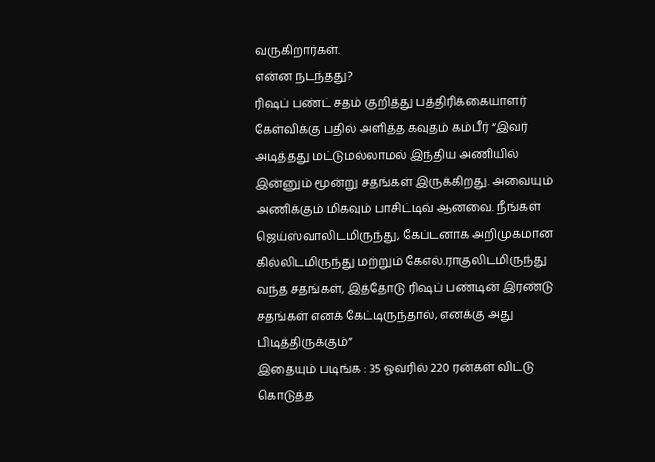வருகிறார்கள்.
என்ன நடந்தது?
ரிஷப் பண்ட் சதம் குறித்து பத்திரிக்கையாளர் கேள்விக்கு பதில் அளித்த கவுதம் கம்பீர் “இவர் அடித்தது மட்டுமல்லாமல் இந்திய அணியில் இன்னும் மூன்று சதங்கள் இருக்கிறது. அவையும் அணிக்கும் மிகவும் பாசிட்டிவ் ஆனவை. நீங்கள் ஜெய்ஸ்வாலிடமிருந்து, கேப்டனாக அறிமுகமான கில்லிடமிருந்து மற்றும் கேஎல்.ராகுலிடமிருந்து வந்த சதங்கள், இத்தோடு ரிஷப் பண்டின் இரண்டு சதங்கள் எனக் கேட்டிருந்தால், எனக்கு அது பிடித்திருக்கும்”
இதையும் படிங்க : 35 ஓவரில் 220 ரன்கள் விட்டு கொடுத்த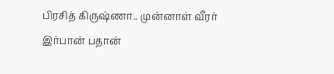பிரசித் கிருஷ்ணா.. முன்னாள் வீரர் இர்பான் பதான்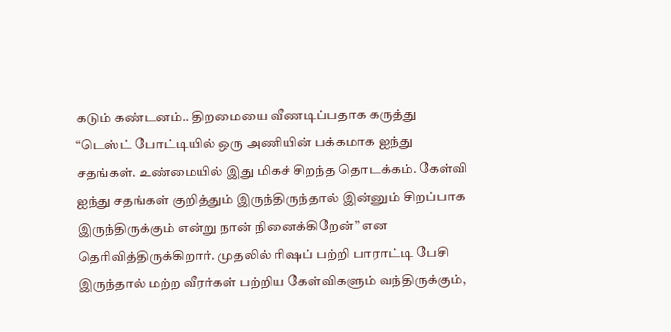கடும் கண்டனம்.. திறமையை வீணடிப்பதாக கருத்து
“டெஸ்ட் போட்டியில் ஒரு அணியின் பக்கமாக ஐந்து சதங்கள். உண்மையில் இது மிகச் சிறந்த தொடக்கம். கேள்வி ஐந்து சதங்கள் குறித்தும் இருந்திருந்தால் இன்னும் சிறப்பாக இருந்திருக்கும் என்று நான் நினைக்கிறேன்” என தெரிவித்திருக்கிறார். முதலில் ரிஷப் பற்றி பாராட்டி பேசி இருந்தால் மற்ற வீரர்கள் பற்றிய கேள்விகளும் வந்திருக்கும்,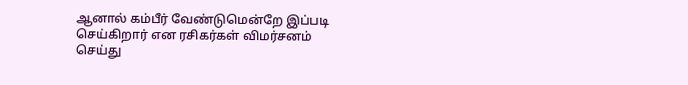ஆனால் கம்பீர் வேண்டுமென்றே இப்படி செய்கிறார் என ரசிகர்கள் விமர்சனம் செய்து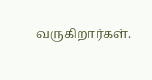வருகிறார்கள்.